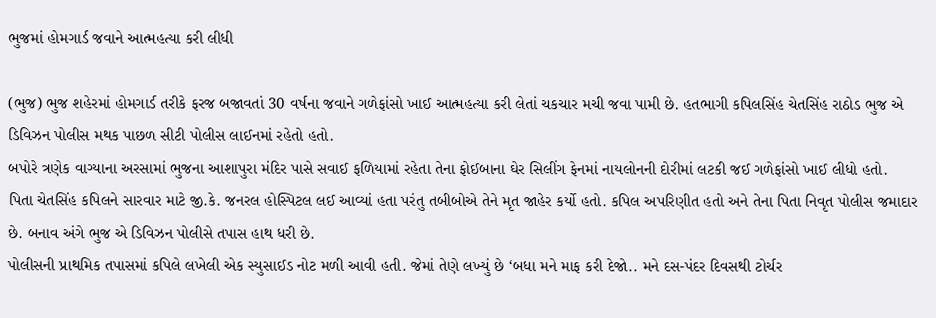ભુજમાં હોમગાર્ડ જવાને આત્મહત્યા કરી લીધી

(ભુજ) ભુજ શહેરમાં હોમગાર્ડ તરીકે ફરજ બજાવતાં 30 વર્ષના જવાને ગળેફાંસો ખાઈ આત્મહત્યા કરી લેતાં ચકચાર મચી જવા પામી છે. હતભાગી કપિલસિંહ ચેતસિંહ રાઠોડ ભુજ એ ડિવિઝન પોલીસ મથક પાછળ સીટી પોલીસ લાઈનમાં રહેતો હતો.
બપોરે ત્રણેક વાગ્યાના અરસામાં ભુજના આશાપુરા મંદિર પાસે સવાઈ ફળિયામાં રહેતા તેના ફોઈબાના ઘેર સિલીંગ ફેનમાં નાયલોનની દોરીમાં લટકી જઈ ગળેફાંસો ખાઈ લીધો હતો.
પિતા ચેતસિંહ કપિલને સારવાર માટે જી.કે. જનરલ હોસ્પિટલ લઈ આવ્યાં હતા પરંતુ તબીબોએ તેને મૃત જાહેર કર્યો હતો. કપિલ અપરિણીત હતો અને તેના પિતા નિવૃત પોલીસ જમાદાર છે. બનાવ અંગે ભુજ એ ડિવિઝન પોલીસે તપાસ હાથ ધરી છે.
પોલીસની પ્રાથમિક તપાસમાં કપિલે લખેલી એક સ્યુસાઈડ નોટ મળી આવી હતી. જેમાં તેણે લખ્યું છે ‘બધા મને માફ કરી દેજો.. મને દસ-પંદર દિવસથી ટોર્ચર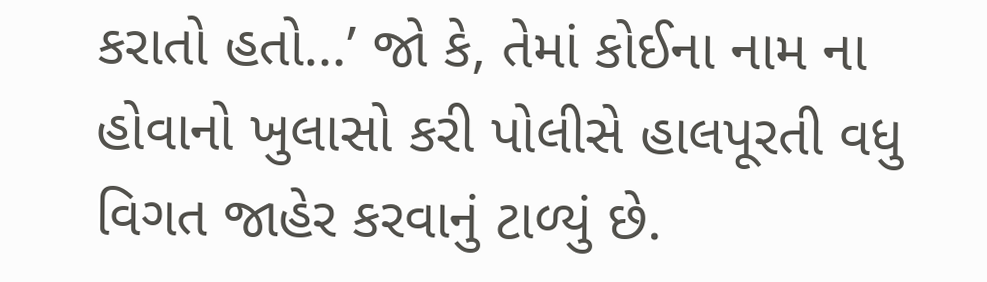કરાતો હતો…’ જો કે, તેમાં કોઈના નામ ના હોવાનો ખુલાસો કરી પોલીસે હાલપૂરતી વધુ વિગત જાહેર કરવાનું ટાળ્યું છે.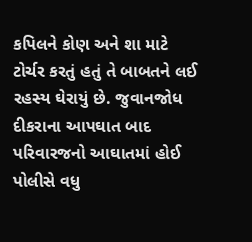કપિલને કોણ અને શા માટે ટોર્ચર કરતું હતું તે બાબતને લઈ રહસ્ય ઘેરાયું છે. જુવાનજોધ દીકરાના આપઘાત બાદ પરિવારજનો આઘાતમાં હોઈ પોલીસે વધુ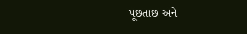પૂછતાછ અને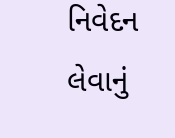નિવેદન લેવાનું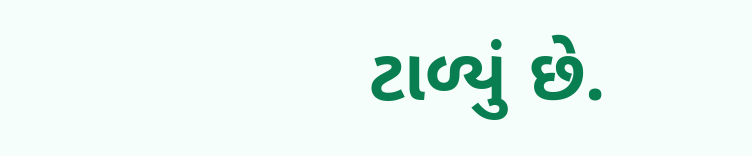ટાળ્યું છે.